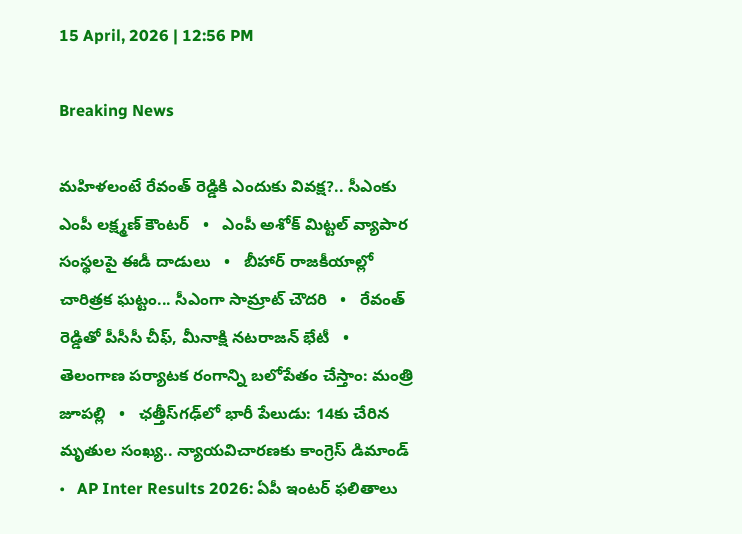15 April, 2026 | 12:56 PM

Breaking News

మహిళలంటే రేవంత్ రెడ్డికి ఎందుకు వివక్ష?.. సీఎంకు ఎంపీ లక్ష్మణ్ కౌంటర్   •   ఎంపీ అశోక్ మిట్టల్‌ వ్యాపార సంస్థలపై ఈడీ దాడులు   •   బీహార్ రాజకీయాల్లో చారిత్రక ఘట్టం... సీఎంగా సామ్రాట్‌ చౌదరి   •   రేవంత్‌ రెడ్డితో పీసీసీ చీఫ్, మీనాక్షి నటరాజన్ భేటీ   •   తెలంగాణ పర్యాటక రంగాన్ని బలోపేతం చేస్తాం: మంత్రి జూపల్లి   •   ఛత్తీస్‌గఢ్‌లో భారీ పేలుడు: 14కు చేరిన మృతుల సంఖ్య.. న్యాయవిచారణకు కాంగ్రెస్ డిమాండ్   •   AP Inter Results 2026: ఏపీ ఇంటర్ ఫలితాలు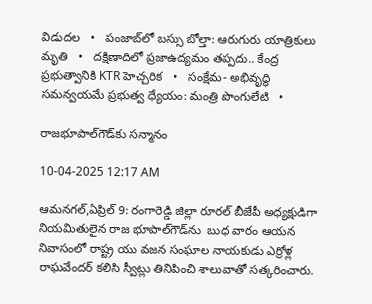విడుదల   •   పంజాబ్‌లో బస్సు బోల్తా: ఆరుగురు యాత్రికులు మృతి   •   దక్షిణాదిలో ప్రజాఉద్యమం తప్పదు.. కేంద్ర ప్రభుత్వానికి KTR హెచ్చరిక   •   సంక్షేమ- అభివృద్ధి సమన్వయమే ప్రభుత్వ ధ్యేయం: మంత్రి పొంగులేటి   •

రాజభూపాల్‌గౌడ్‌కు సన్మానం

10-04-2025 12:17 AM

ఆమనగల్,ఏప్రిల్ 9: రంగారెడ్డి జిల్లా రూరల్ బీజేపీ అధ్యక్షుడిగా నియమితులైన రాజ భూపాల్‌గౌడ్‌ను  బుధ వారం ఆయన నివాసంలో రాష్ట్ర యు వజన సంఘాల నాయకుడు ఎర్రోళ్ల రాఘవేందర్ కలిసి స్వీట్లు తినిపించి శాలువాతో సత్కరించారు.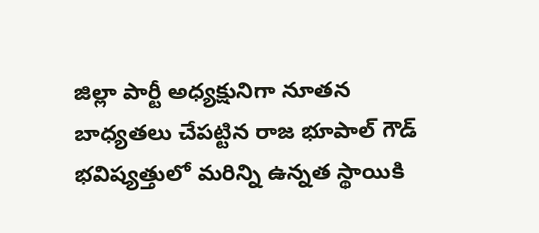జిల్లా పార్టీ అధ్యక్షునిగా నూతన బాధ్యతలు చేపట్టిన రాజ భూపాల్ గౌడ్ భవిష్యత్తులో మరిన్ని ఉన్నత స్థాయికి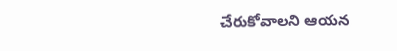చేరుకోవాలని ఆయన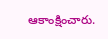ఆకాంక్షించారు.